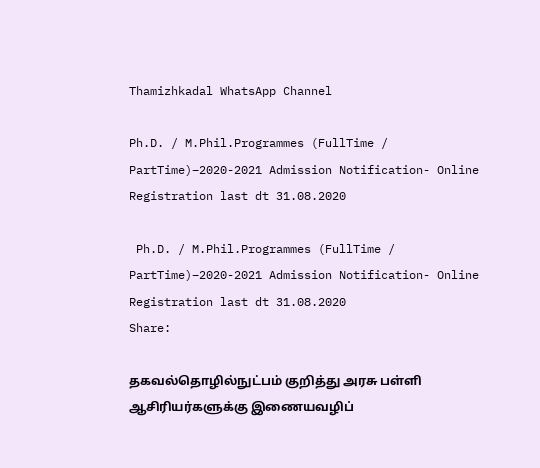Thamizhkadal WhatsApp Channel

Ph.D. / M.Phil.Programmes (FullTime / PartTime)–2020-2021 Admission Notification- Online Registration last dt 31.08.2020

 Ph.D. / M.Phil.Programmes (FullTime / PartTime)–2020-2021 Admission Notification- Online Registration last dt 31.08.2020
Share:

தகவல்தொழில்நுட்பம் குறித்து அரசு பள்ளி ஆசிரியர்களுக்கு இணையவழிப்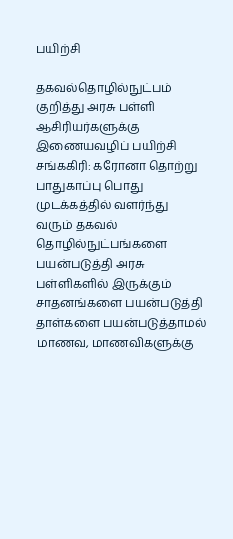பயிற்சி

தகவல்தொழில்நுட்பம் குறித்து அரசு பள்ளி ஆசிரியர்களுக்கு இணையவழிப் பயிற்சி
சங்ககிரி: கரோனா தொற்று பாதுகாப்பு பொது முடக்கத்தில் வளர்ந்து வரும் தகவல் தொழில்நுட்பங்களை பயன்படுத்தி அரசு பள்ளிகளில் இருக்கும் சாதனங்களை பயன்படுத்தி தாள்களை பயன்படுத்தாமல் மாணவ, மாணவிகளுக்கு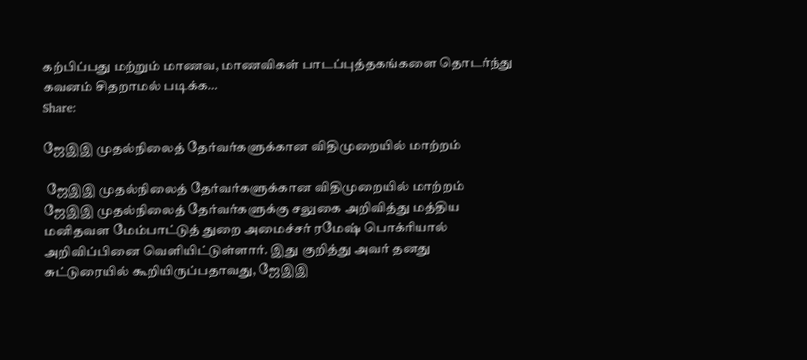கற்பிப்பது மற்றும் மாணவ, மாணவிகள் பாடப்புத்தகங்களை தொடர்ந்து கவனம் சிதறாமல் படிக்க…
Share:

ஜேஇஇ முதல்நிலைத் தேர்வர்களுக்கான விதிமுறையில் மாற்றம்

 ஜேஇஇ முதல்நிலைத் தேர்வர்களுக்கான விதிமுறையில் மாற்றம்
ஜேஇஇ முதல்நிலைத் தேர்வர்களுக்கு சலுகை அறிவித்து மத்திய மனிதவள மேம்பாட்டுத் துறை அமைச்சர் ரமேஷ் பொக்ரியால் அறிவிப்பினை வெளியிட்டுள்ளார். இது குறித்து அவர் தனது சுட்டுரையில் கூறியிருப்பதாவது, ஜேஇஇ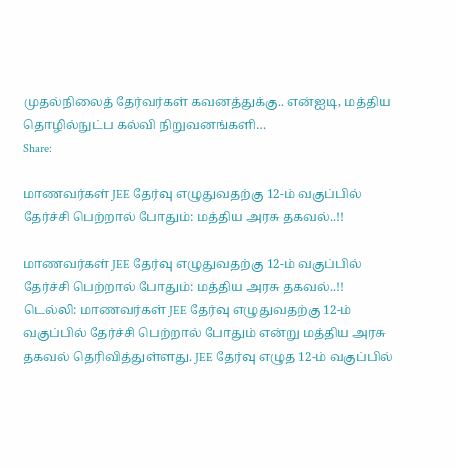முதல்நிலைத் தேர்வர்கள் கவனத்துக்கு.. என்ஐடி, மத்திய தொழில்நுட்ப கல்வி நிறுவனங்களி…
Share:

மாணவர்கள் JEE தேர்வு எழுதுவதற்கு 12-ம் வகுப்பில் தேர்ச்சி பெற்றால் போதும்: மத்திய அரசு தகவல்..!!

மாணவர்கள் JEE தேர்வு எழுதுவதற்கு 12-ம் வகுப்பில் தேர்ச்சி பெற்றால் போதும்: மத்திய அரசு தகவல்..!!
டெல்லி: மாணவர்கள் JEE தேர்வு எழுதுவதற்கு 12-ம் வகுப்பில் தேர்ச்சி பெற்றால் போதும் என்று மத்திய அரசு தகவல் தெரிவித்துள்ளது. JEE தேர்வு எழுத 12-ம் வகுப்பில்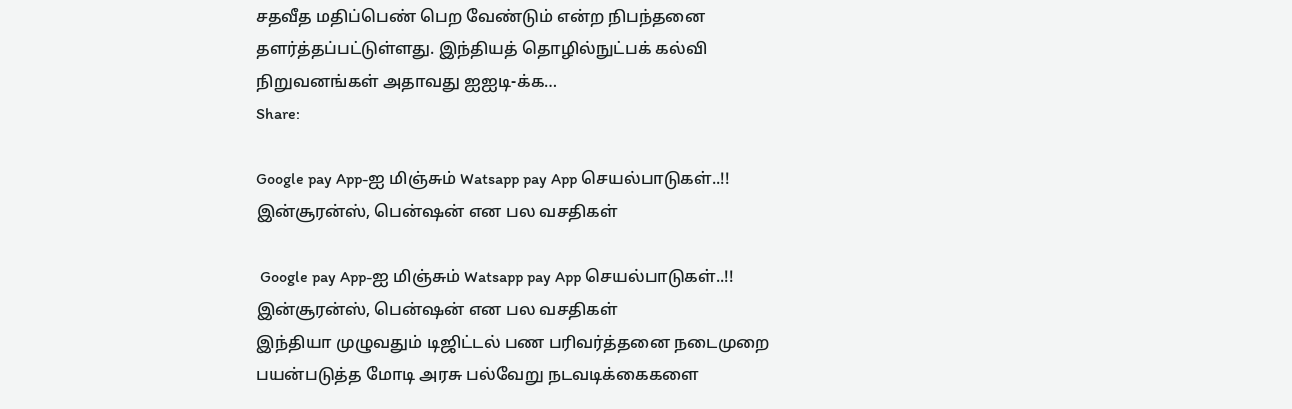சதவீத மதிப்பெண் பெற வேண்டும் என்ற நிபந்தனை தளர்த்தப்பட்டுள்ளது. இந்தியத் தொழில்நுட்பக் கல்வி நிறுவனங்கள் அதாவது ஐஐடி-க்க…
Share:

Google pay App-ஐ மிஞ்சும் Watsapp pay App செயல்பாடுகள்..!! இன்சூரன்ஸ், பென்ஷன் என பல வசதிகள்

 Google pay App-ஐ மிஞ்சும் Watsapp pay App செயல்பாடுகள்..!! இன்சூரன்ஸ், பென்ஷன் என பல வசதிகள்
இந்தியா முழுவதும் டிஜிட்டல் பண பரிவர்த்தனை நடைமுறை பயன்படுத்த மோடி அரசு பல்வேறு நடவடிக்கைகளை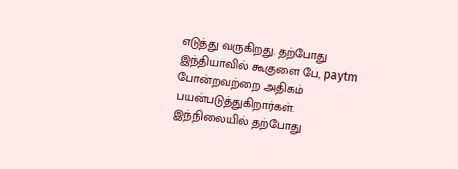எடுத்து வருகிறது. தற்போது இந்தியாவில் கூகுளை பே, paytm போன்றவற்றை அதிகம் பயன்படுத்துகிறார்கள். இந்நிலையில் தற்போது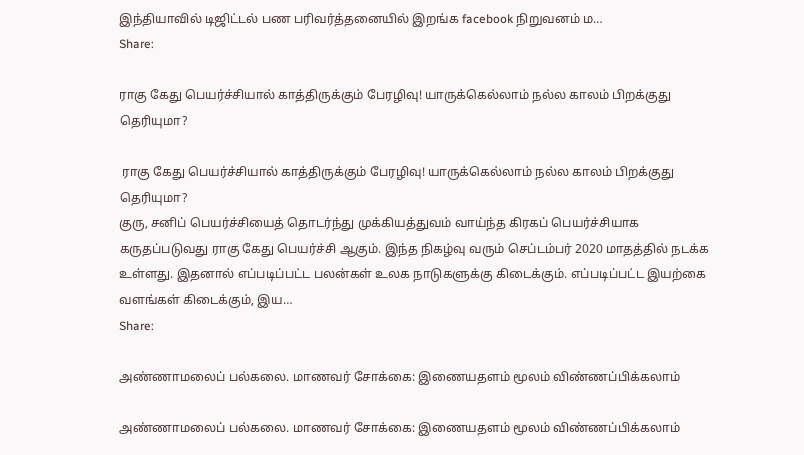இந்தியாவில் டிஜிட்டல் பண பரிவர்த்தனையில் இறங்க facebook நிறுவனம் ம…
Share:

ராகு கேது பெயர்ச்சியால் காத்திருக்கும் பேரழிவு! யாருக்கெல்லாம் நல்ல காலம் பிறக்குது தெரியுமா?

 ராகு கேது பெயர்ச்சியால் காத்திருக்கும் பேரழிவு! யாருக்கெல்லாம் நல்ல காலம் பிறக்குது தெரியுமா?
குரு, சனிப் பெயர்ச்சியைத் தொடர்ந்து முக்கியத்துவம் வாய்ந்த கிரகப் பெயர்ச்சியாக கருதப்படுவது ராகு கேது பெயர்ச்சி ஆகும். இந்த நிகழ்வு வரும் செப்டம்பர் 2020 மாதத்தில் நடக்க உள்ளது. இதனால் எப்படிப்பட்ட பலன்கள் உலக நாடுகளுக்கு கிடைக்கும். எப்படிப்பட்ட இயற்கை வளங்கள் கிடைக்கும், இய…
Share:

அண்ணாமலைப் பல்கலை. மாணவர் சோக்கை: இணையதளம் மூலம் விண்ணப்பிக்கலாம்

அண்ணாமலைப் பல்கலை. மாணவர் சோக்கை: இணையதளம் மூலம் விண்ணப்பிக்கலாம்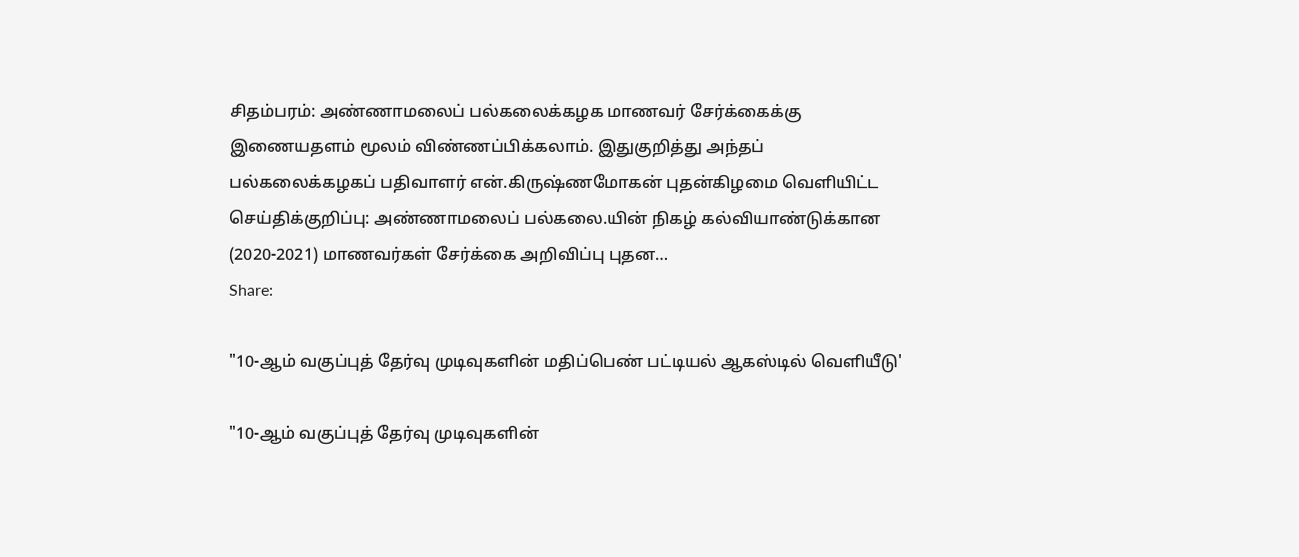சிதம்பரம்: அண்ணாமலைப் பல்கலைக்கழக மாணவர் சேர்க்கைக்கு இணையதளம் மூலம் விண்ணப்பிக்கலாம். இதுகுறித்து அந்தப் பல்கலைக்கழகப் பதிவாளர் என்.கிருஷ்ணமோகன் புதன்கிழமை வெளியிட்ட செய்திக்குறிப்பு: அண்ணாமலைப் பல்கலை.யின் நிகழ் கல்வியாண்டுக்கான (2020-2021) மாணவர்கள் சேர்க்கை அறிவிப்பு புதன…
Share:

"10-ஆம் வகுப்புத் தேர்வு முடிவுகளின் மதிப்பெண் பட்டியல் ஆகஸ்டில் வெளியீடு'

"10-ஆம் வகுப்புத் தேர்வு முடிவுகளின்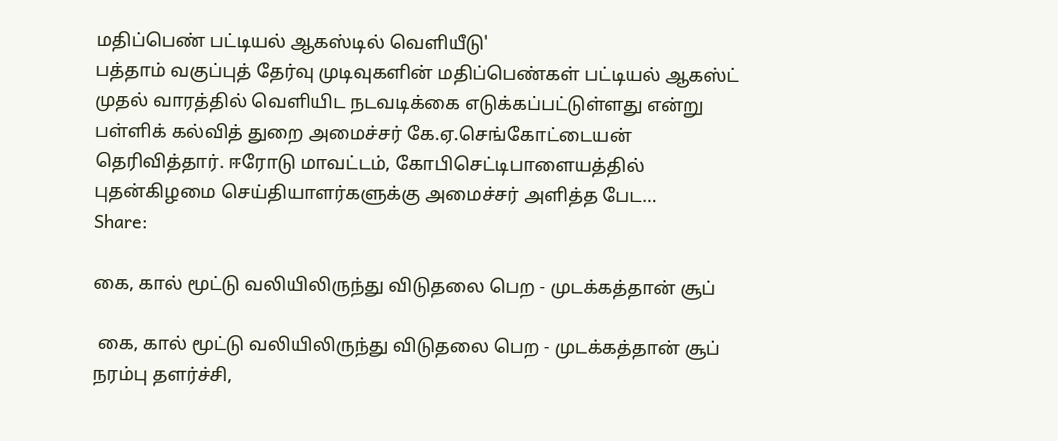மதிப்பெண் பட்டியல் ஆகஸ்டில் வெளியீடு'
பத்தாம் வகுப்புத் தேர்வு முடிவுகளின் மதிப்பெண்கள் பட்டியல் ஆகஸ்ட் முதல் வாரத்தில் வெளியிட நடவடிக்கை எடுக்கப்பட்டுள்ளது என்று பள்ளிக் கல்வித் துறை அமைச்சர் கே.ஏ.செங்கோட்டையன் தெரிவித்தார். ஈரோடு மாவட்டம், கோபிசெட்டிபாளையத்தில் புதன்கிழமை செய்தியாளர்களுக்கு அமைச்சர் அளித்த பேட…
Share:

கை, கால் மூட்டு வலியிலிருந்து விடுதலை பெற - முடக்கத்தான் சூப்

 கை, கால் மூட்டு வலியிலிருந்து விடுதலை பெற - முடக்கத்தான் சூப்
நரம்பு தளர்ச்சி,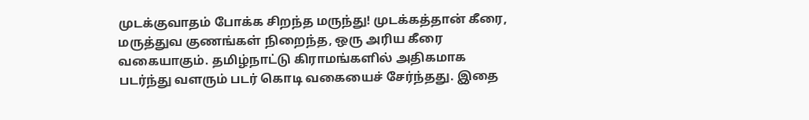முடக்குவாதம் போக்க சிறந்த மருந்து! முடக்கத்தான் கீரை, மருத்துவ குணங்கள் நிறைந்த, ஒரு அரிய கீரை வகையாகும். தமிழ்நாட்டு கிராமங்களில் அதிகமாக படர்ந்து வளரும் படர் கொடி வகையைச் சேர்ந்தது. இதை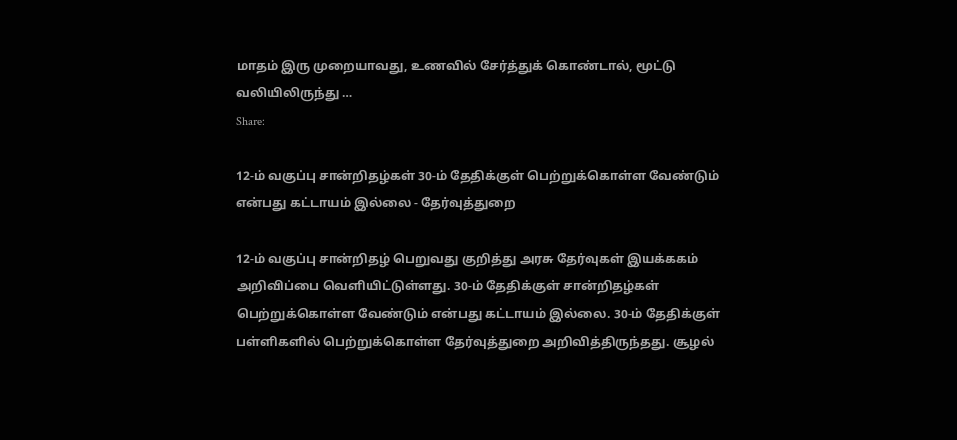மாதம் இரு முறையாவது, உணவில் சேர்த்துக் கொண்டால், மூட்டு வலியிலிருந்து …
Share:

12-ம் வகுப்பு சான்றிதழ்கள் 30-ம் தேதிக்குள் பெற்றுக்கொள்ள வேண்டும் என்பது கட்டாயம் இல்லை - தேர்வுத்துறை

12-ம் வகுப்பு சான்றிதழ் பெறுவது குறித்து அரசு தேர்வுகள் இயக்ககம் அறிவிப்பை வெளியிட்டுள்ளது. 30-ம் தேதிக்குள் சான்றிதழ்கள் பெற்றுக்கொள்ள வேண்டும் என்பது கட்டாயம் இல்லை. 30-ம் தேதிக்குள் பள்ளிகளில் பெற்றுக்கொள்ள தேர்வுத்துறை அறிவித்திருந்தது. சூழல்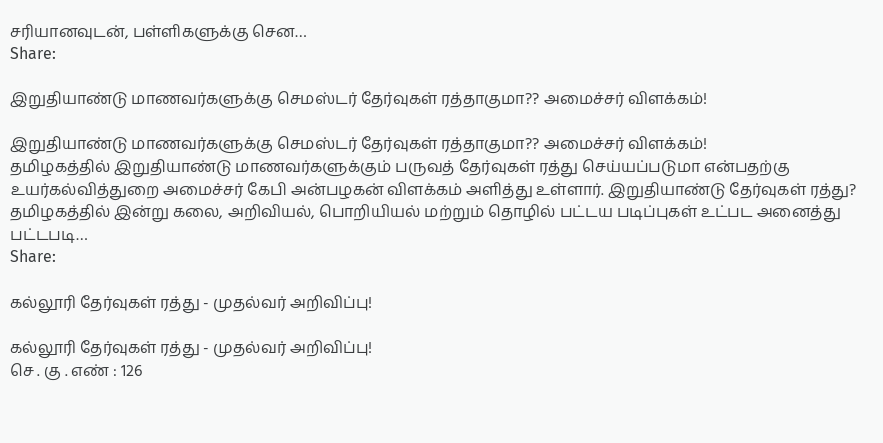சரியானவுடன், பள்ளிகளுக்கு சென…
Share:

இறுதியாண்டு மாணவர்களுக்கு செமஸ்டர் தேர்வுகள் ரத்தாகுமா?? அமைச்சர் விளக்கம்!

இறுதியாண்டு மாணவர்களுக்கு செமஸ்டர் தேர்வுகள் ரத்தாகுமா?? அமைச்சர் விளக்கம்!
தமிழகத்தில் இறுதியாண்டு மாணவர்களுக்கும் பருவத் தேர்வுகள் ரத்து செய்யப்படுமா என்பதற்கு உயர்கல்வித்துறை அமைச்சர் கேபி அன்பழகன் விளக்கம் அளித்து உள்ளார். இறுதியாண்டு தேர்வுகள் ரத்து? தமிழகத்தில் இன்று கலை, அறிவியல், பொறியியல் மற்றும் தொழில் பட்டய படிப்புகள் உட்பட அனைத்து பட்டபடி…
Share:

கல்லூரி தேர்வுகள் ரத்து - முதல்வர் அறிவிப்பு!

கல்லூரி தேர்வுகள் ரத்து - முதல்வர் அறிவிப்பு!
செ . கு . எண் : 126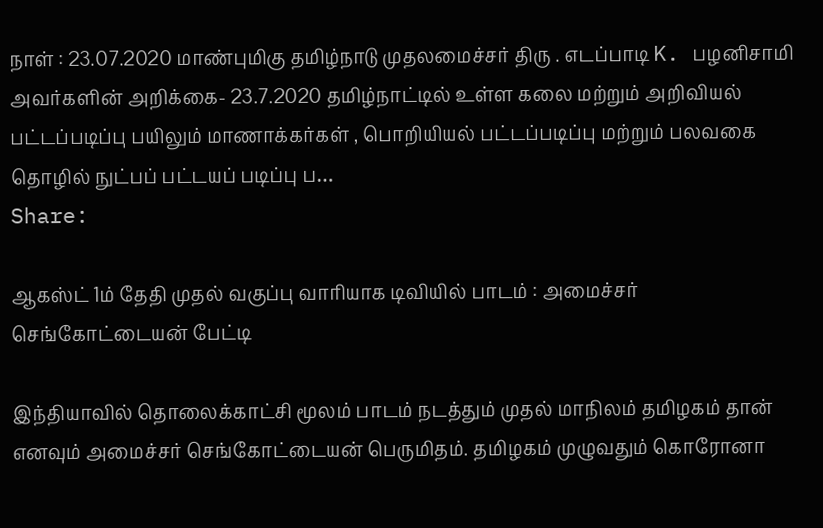நாள் : 23.07.2020 மாண்புமிகு தமிழ்நாடு முதலமைச்சர் திரு . எடப்பாடி K. பழனிசாமி அவர்களின் அறிக்கை- 23.7.2020 தமிழ்நாட்டில் உள்ள கலை மற்றும் அறிவியல் பட்டப்படிப்பு பயிலும் மாணாக்கர்கள் , பொறியியல் பட்டப்படிப்பு மற்றும் பலவகை தொழில் நுட்பப் பட்டயப் படிப்பு ப…
Share:

ஆகஸ்ட் 1ம் தேதி முதல் வகுப்பு வாரியாக டிவியில் பாடம் : அமைச்சர் செங்கோட்டையன் பேட்டி

இந்தியாவில் தொலைக்காட்சி மூலம் பாடம் நடத்தும் முதல் மாநிலம் தமிழகம் தான் எனவும் அமைச்சர் செங்கோட்டையன் பெருமிதம். தமிழகம் முழுவதும் கொரோனா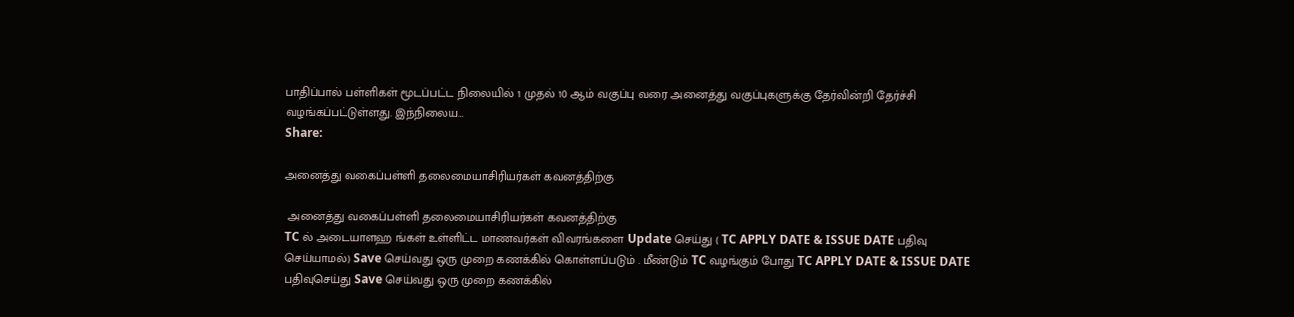பாதிப்பால் பள்ளிகள் மூடப்பட்ட நிலையில் 1 முதல் 10 ஆம் வகுப்பு வரை அனைத்து வகுப்புகளுக்கு தேர்வின்றி தேர்ச்சி வழங்கப்பட்டுள்ளது. இந்நிலைய…
Share:

அனைத்து வகைப்பள்ளி தலைமையாசிரியர்கள் கவனத்திற்கு

 அனைத்து வகைப்பள்ளி தலைமையாசிரியர்கள் கவனத்திற்கு
TC ல் அடையாளஹ ங்கள் உள்ளிட்ட மாணவர்கள் விவரங்களை Update செய்து ( TC APPLY DATE & ISSUE DATE பதிவு செய்யாமல்) Save செய்வது ஒரு முறை கணக்கில் கொள்ளப்படும் . மீண்டும் TC வழங்கும் போது TC APPLY DATE & ISSUE DATE பதிவுசெய்து Save செய்வது ஒரு முறை கணக்கில்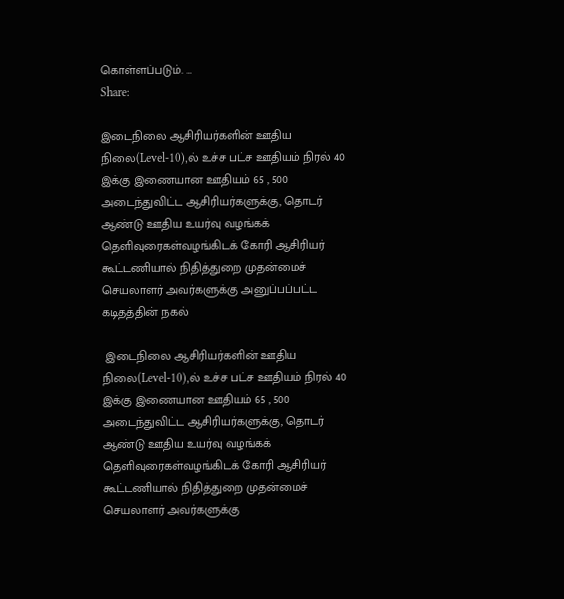கொள்ளப்படும். …
Share:

இடைநிலை ஆசிரியர்களின் ஊதிய நிலை(Level-10),ல் உச்ச பட்ச ஊதியம் நிரல் 40 இக்கு இணையான ஊதியம் 65 , 500 அடைந்துவிட்ட ஆசிரியர்களுக்கு, தொடர் ஆண்டு ஊதிய உயர்வு வழங்கக் தெளிவுரைகள்வழங்கிடக் கோரி ஆசிரியர் கூட்டணியால் நிதித்துறை முதன்மைச் செயலாளர் அவர்களுக்கு அனுப்பப்பட்ட கடிதத்தின் நகல்

 இடைநிலை ஆசிரியர்களின் ஊதிய நிலை(Level-10),ல் உச்ச பட்ச ஊதியம் நிரல் 40 இக்கு இணையான ஊதியம் 65 , 500 அடைந்துவிட்ட ஆசிரியர்களுக்கு, தொடர் ஆண்டு ஊதிய உயர்வு வழங்கக் தெளிவுரைகள்வழங்கிடக் கோரி ஆசிரியர் கூட்டணியால் நிதித்துறை முதன்மைச் செயலாளர் அவர்களுக்கு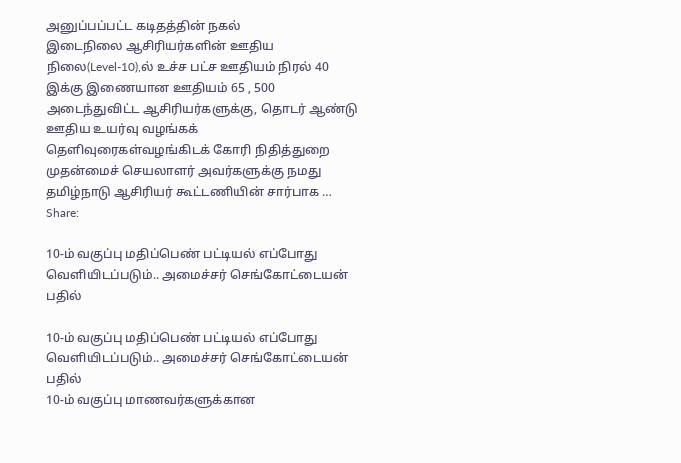அனுப்பப்பட்ட கடிதத்தின் நகல்
இடைநிலை ஆசிரியர்களின் ஊதிய நிலை(Level-10),ல் உச்ச பட்ச ஊதியம் நிரல் 40 இக்கு இணையான ஊதியம் 65 , 500 அடைந்துவிட்ட ஆசிரியர்களுக்கு, தொடர் ஆண்டு ஊதிய உயர்வு வழங்கக் தெளிவுரைகள்வழங்கிடக் கோரி நிதித்துறை முதன்மைச் செயலாளர் அவர்களுக்கு நமது தமிழ்நாடு ஆசிரியர் கூட்டணியின் சார்பாக …
Share:

10-ம் வகுப்பு மதிப்பெண் பட்டியல் எப்போது வெளியிடப்படும்.. அமைச்சர் செங்கோட்டையன் பதில்

10-ம் வகுப்பு மதிப்பெண் பட்டியல் எப்போது வெளியிடப்படும்.. அமைச்சர் செங்கோட்டையன் பதில்
10-ம் வகுப்பு மாணவர்களுக்கான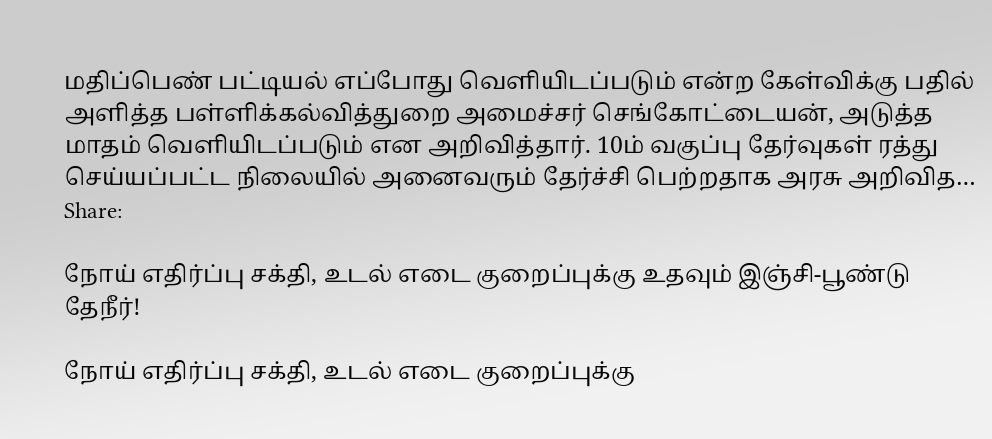மதிப்பெண் பட்டியல் எப்போது வெளியிடப்படும் என்ற கேள்விக்கு பதில் அளித்த பள்ளிக்கல்வித்துறை அமைச்சர் செங்கோட்டையன், அடுத்த மாதம் வெளியிடப்படும் என அறிவித்தார். 10ம் வகுப்பு தேர்வுகள் ரத்து செய்யப்பட்ட நிலையில் அனைவரும் தேர்ச்சி பெற்றதாக அரசு அறிவித…
Share:

நோய் எதிர்ப்பு சக்தி, உடல் எடை குறைப்புக்கு உதவும் இஞ்சி-பூண்டு தேநீர்!

நோய் எதிர்ப்பு சக்தி, உடல் எடை குறைப்புக்கு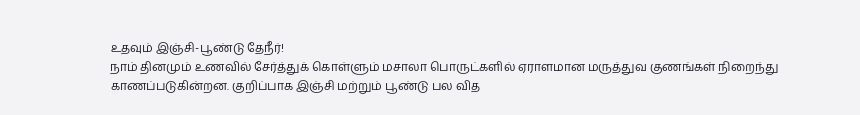உதவும் இஞ்சி-பூண்டு தேநீர்!
நாம் தினமும் உணவில் சேர்த்துக் கொள்ளும் மசாலா பொருட்களில் ஏராளமான மருத்துவ குணங்கள் நிறைந்து காணப்படுகின்றன. குறிப்பாக இஞ்சி மற்றும் பூண்டு பல வித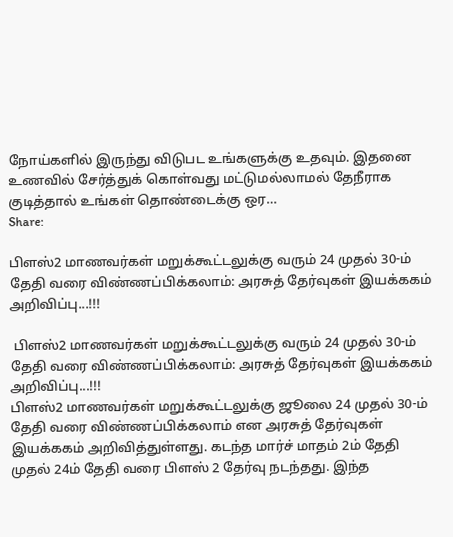நோய்களில் இருந்து விடுபட உங்களுக்கு உதவும். இதனை உணவில் சேர்த்துக் கொள்வது மட்டுமல்லாமல் தேநீராக குடித்தால் உங்கள் தொண்டைக்கு ஒர…
Share:

பிளஸ்2 மாணவர்கள் மறுக்கூட்டலுக்கு வரும் 24 முதல் 30-ம் தேதி வரை விண்ணப்பிக்கலாம்: அரசுத் தேர்வுகள் இயக்ககம் அறிவிப்பு...!!!

 பிளஸ்2 மாணவர்கள் மறுக்கூட்டலுக்கு வரும் 24 முதல் 30-ம் தேதி வரை விண்ணப்பிக்கலாம்: அரசுத் தேர்வுகள் இயக்ககம் அறிவிப்பு...!!!
பிளஸ்2 மாணவர்கள் மறுக்கூட்டலுக்கு ஜூலை 24 முதல் 30-ம் தேதி வரை விண்ணப்பிக்கலாம் என அரசுத் தேர்வுகள் இயக்ககம் அறிவித்துள்ளது. கடந்த மார்ச் மாதம் 2ம் தேதி முதல் 24ம் தேதி வரை பிளஸ் 2 தேர்வு நடந்தது. இந்த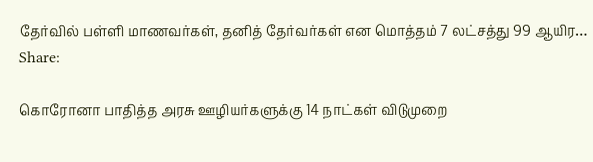தேர்வில் பள்ளி மாணவர்கள், தனித் தேர்வர்கள் என மொத்தம் 7 லட்சத்து 99 ஆயிர…
Share:

கொரோனா பாதித்த அரசு ஊழியர்களுக்கு 14 நாட்கள் விடுமுறை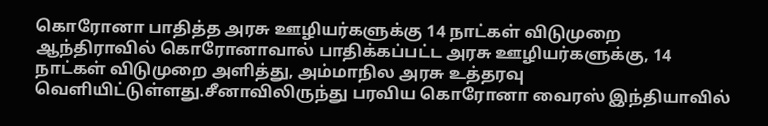கொரோனா பாதித்த அரசு ஊழியர்களுக்கு 14 நாட்கள் விடுமுறை
ஆந்திராவில் கொரோனாவால் பாதிக்கப்பட்ட அரசு ஊழியர்களுக்கு, 14 நாட்கள் விடுமுறை அளித்து, அம்மாநில அரசு உத்தரவு வெளியிட்டுள்ளது.சீனாவிலிருந்து பரவிய கொரோனா வைரஸ் இந்தியாவில்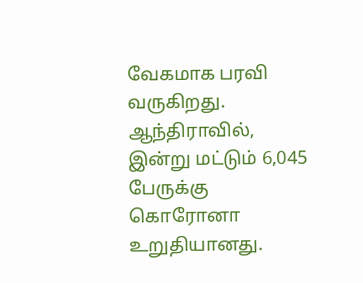வேகமாக பரவி வருகிறது. ஆந்திராவில், இன்று மட்டும் 6,045 பேருக்கு கொரோனா உறுதியானது.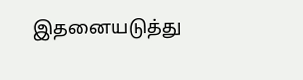இதனையடுத்து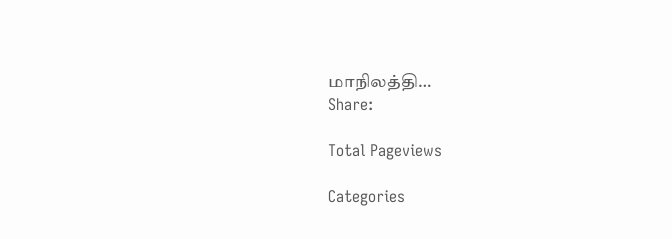மாநிலத்தி…
Share:

Total Pageviews

Categories